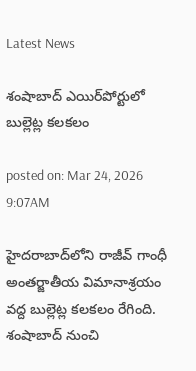Latest News

శంషాబాద్ ఎయిర్‌పోర్టులో బుల్లెట్ల కలకలం

posted on: Mar 24, 2026 9:07AM

హైదరాబాద్‌లోని రాజీవ్ గాంధీ అంతర్జాతీయ విమానాశ్రయం వద్ద బుల్లెట్ల కలకలం రేగింది. శంషాబాద్ నుంచి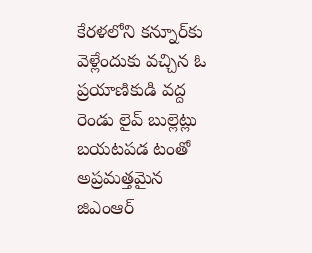కేరళలోని కన్నూర్‌కు వెళ్లేందుకు వచ్చిన ఓ ప్రయాణికుడి వద్ద రెండు లైవ్ బుల్లెట్లు బయటపడ టంతో అప్రమత్తమైన జిఎంఆర్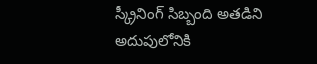స్క్రీనింగ్ సిబ్బంది అతడిని అదుపులోనికి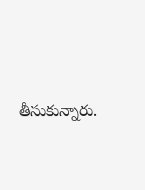తీసుకున్నారు.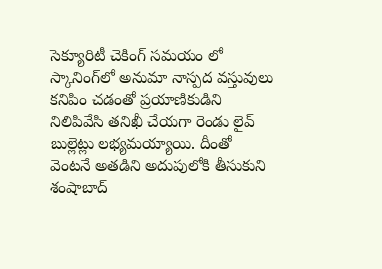సెక్యూరిటీ చెకింగ్ సమయం లో స్కానింగ్‌లో అనుమా నాస్పద వస్తువులు కనిపిం చడంతో ప్రయాణికుడిని నిలిపివేసి తనిఖీ చేయగా రెండు లైవ్ బుల్లెట్లు లభ్యమయ్యాయి. దీంతో వెంటనే అతడిని అదుపులోకి తీసుకుని శంషాబాద్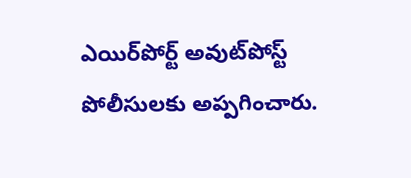ఎయిర్‌పోర్ట్ అవుట్‌పోస్ట్ పోలీసులకు అప్పగించారు.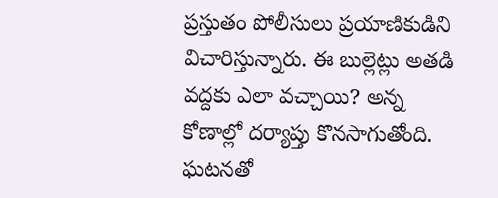ప్రస్తుతం పోలీసులు ప్రయాణికుడిని  విచారిస్తున్నారు. ఈ బుల్లెట్లు అతడి వద్దకు ఎలా వచ్చాయి? అన్న కోణాల్లో దర్యాప్తు కొనసాగుతోంది. ఘటనతో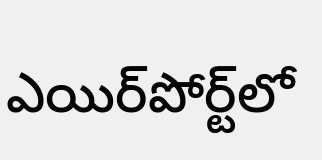ఎయిర్‌పోర్ట్‌లో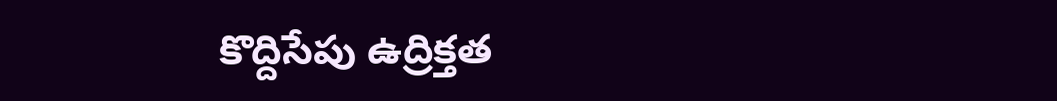కొద్దిసేపు ఉద్రిక్తత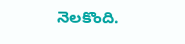నెలకొంది.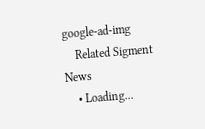google-ad-img
    Related Sigment News
    • Loading...